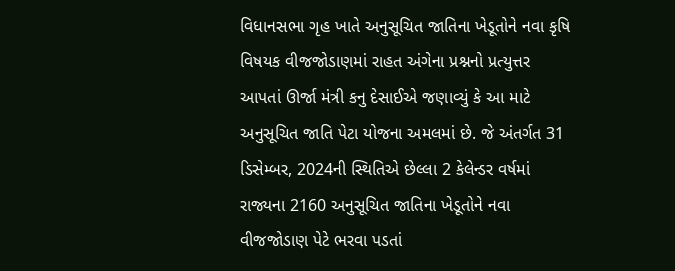વિધાનસભા ગૃહ ખાતે અનુસૂચિત જાતિના ખેડૂતોને નવા કૃષિ વિષયક વીજજોડાણમાં રાહત અંગેના પ્રશ્નનો પ્રત્યુત્તર આપતાં ઊર્જા મંત્રી કનુ દેસાઈએ જણાવ્યું કે આ માટે અનુસૂચિત જાતિ પેટા યોજના અમલમાં છે. જે અંતર્ગત 31 ડિસેમ્બર, 2024ની સ્થિતિએ છેલ્લા 2 કેલેન્ડર વર્ષમાં રાજ્યના 2160 અનુસૂચિત જાતિના ખેડૂતોને નવા વીજજોડાણ પેટે ભરવા પડતાં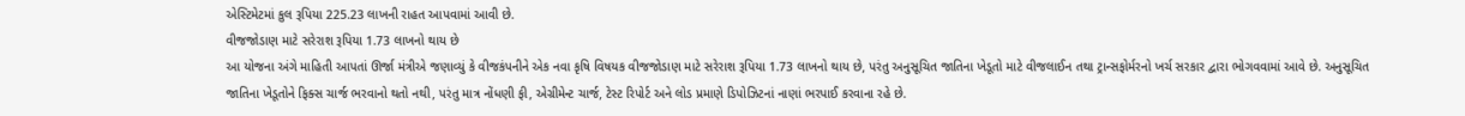એસ્ટિમેટમાં કુલ રૂપિયા 225.23 લાખની રાહત આપવામાં આવી છે.
વીજજોડાણ માટે સરેરાશ રૂપિયા 1.73 લાખનો થાય છે
આ યોજના અંગે માહિતી આપતાં ઊર્જા મંત્રીએ જણાવ્યું કે વીજકંપનીને એક નવા કૃષિ વિષયક વીજજોડાણ માટે સરેરાશ રૂપિયા 1.73 લાખનો થાય છે, પરંતુ અનુસૂચિત જાતિના ખેડૂતો માટે વીજલાઈન તથા ટ્રાન્સફોર્મરનો ખર્ચ સરકાર દ્વારા ભોગવવામાં આવે છે. અનુસૂચિત જાતિના ખેડૂતોને ફિક્સ ચાર્જ ભરવાનો થતો નથી, પરંતુ માત્ર નોંધણી ફી, એગ્રીમેન્ટ ચાર્જ, ટેસ્ટ રિપોર્ટ અને લોડ પ્રમાણે ડિપોઝિટનાં નાણાં ભરપાઈ કરવાના રહે છે.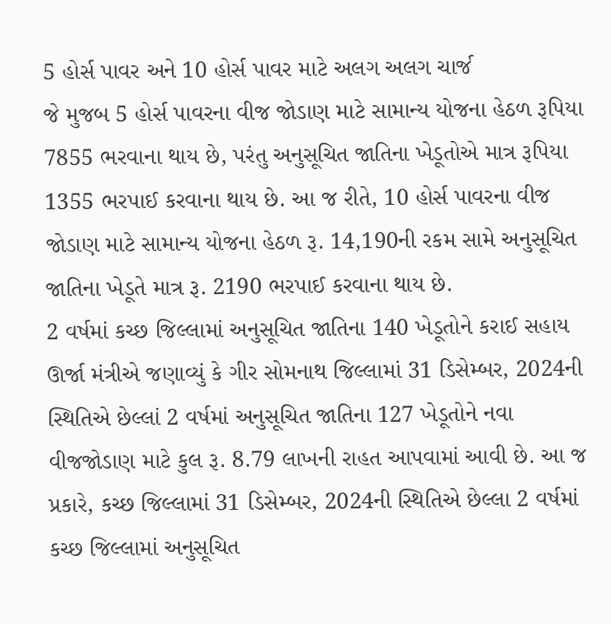5 હોર્સ પાવર અને 10 હોર્સ પાવર માટે અલગ અલગ ચાર્જ
જે મુજબ 5 હોર્સ પાવરના વીજ જોડાણ માટે સામાન્ય યોજના હેઠળ રૂપિયા 7855 ભરવાના થાય છે, પરંતુ અનુસૂચિત જાતિના ખેડૂતોએ માત્ર રૂપિયા 1355 ભરપાઈ કરવાના થાય છે. આ જ રીતે, 10 હોર્સ પાવરના વીજ જોડાણ માટે સામાન્ય યોજના હેઠળ રૂ. 14,190ની રકમ સામે અનુસૂચિત જાતિના ખેડૂતે માત્ર રૂ. 2190 ભરપાઈ કરવાના થાય છે.
2 વર્ષમાં કચ્છ જિલ્લામાં અનુસૂચિત જાતિના 140 ખેડૂતોને કરાઈ સહાય
ઊર્જા મંત્રીએ જણાવ્યું કે ગીર સોમનાથ જિલ્લામાં 31 ડિસેમ્બર, 2024ની સ્થિતિએ છેલ્લાં 2 વર્ષમાં અનુસૂચિત જાતિના 127 ખેડૂતોને નવા વીજજોડાણ માટે કુલ રૂ. 8.79 લાખની રાહત આપવામાં આવી છે. આ જ પ્રકારે, કચ્છ જિલ્લામાં 31 ડિસેમ્બર, 2024ની સ્થિતિએ છેલ્લા 2 વર્ષમાં કચ્છ જિલ્લામાં અનુસૂચિત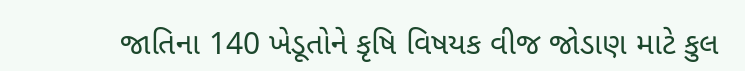જાતિના 140 ખેડૂતોને કૃષિ વિષયક વીજ જોડાણ માટે કુલ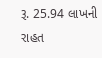રૂ. 25.94 લાખની રાહત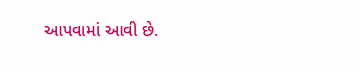આપવામાં આવી છે.